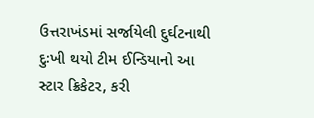ઉત્તરાખંડમાં સર્જાયેલી દુર્ઘટનાથી દુઃખી થયો ટીમ ઈન્ડિયાનો આ સ્ટાર ક્રિકેટર, કરી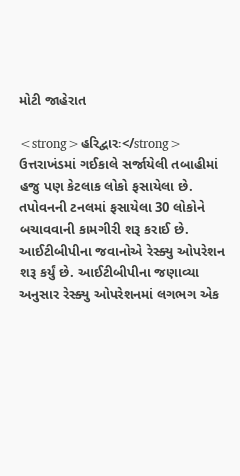મોટી જાહેરાત

<strong>હરિદ્વારઃ</strong> ઉત્તરાખંડમાં ગઈકાલે સર્જાયેલી તબાહીમાં હજુ પણ કેટલાક લોકો ફસાયેલા છે. તપોવનની ટનલમાં ફસાયેલા 30 લોકોને બચાવવાની કામગીરી શરૂ કરાઈ છે. આઈટીબીપીના જવાનોએ રેસ્ક્યુ ઓપરેશન શરૂ કર્યું છે. આઈટીબીપીના જણાવ્યા અનુસાર રેસ્ક્યુ ઓપરેશનમાં લગભગ એક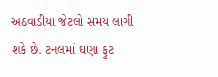અઠવાડીયા જેટલો સમય લાગી શકે છે. ટનલમાં ઘણા ફુટ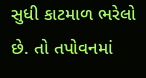સુધી કાટમાળ ભરેલો છે. તો તપોવનમાં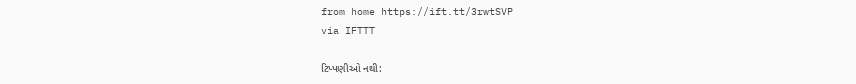from home https://ift.tt/3rwtSVP
via IFTTT

ટિપ્પણીઓ નથી: